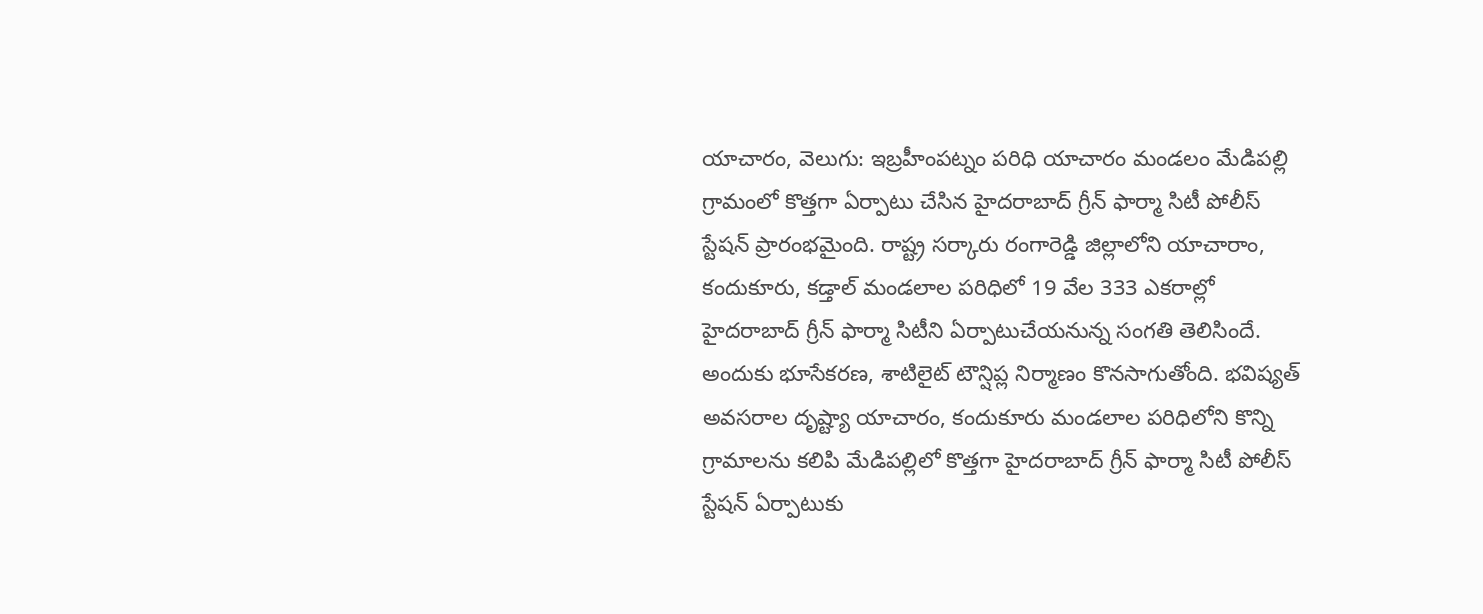యాచారం, వెలుగు: ఇబ్రహీంపట్నం పరిధి యాచారం మండలం మేడిపల్లి గ్రామంలో కొత్తగా ఏర్పాటు చేసిన హైదరాబాద్ గ్రీన్ ఫార్మా సిటీ పోలీస్ స్టేషన్ ప్రారంభమైంది. రాష్ట్ర సర్కారు రంగారెడ్డి జిల్లాలోని యాచారాం, కందుకూరు, కడ్తాల్ మండలాల పరిధిలో 19 వేల 333 ఎకరాల్లో హైదరాబాద్ గ్రీన్ ఫార్మా సిటీని ఏర్పాటుచేయనున్న సంగతి తెలిసిందే. అందుకు భూసేకరణ, శాటిలైట్ టౌన్షిప్ల నిర్మాణం కొనసాగుతోంది. భవిష్యత్ అవసరాల దృష్ట్యా యాచారం, కందుకూరు మండలాల పరిధిలోని కొన్ని గ్రామాలను కలిపి మేడిపల్లిలో కొత్తగా హైదరాబాద్ గ్రీన్ ఫార్మా సిటీ పోలీస్ స్టేషన్ ఏర్పాటుకు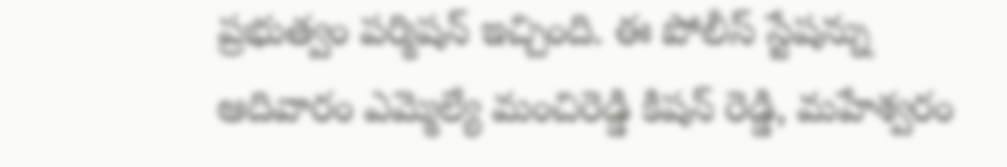ప్రభుత్వం పర్మిషన్ ఇచ్చింది. ఈ పోలీస్ స్టేషన్ను ఆదివారం ఎమ్మెల్యే మంచిరెడ్డి కిషన్ రెడ్డి, మహేశ్వరం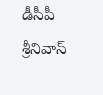డీసీపీ శ్రీనివాస్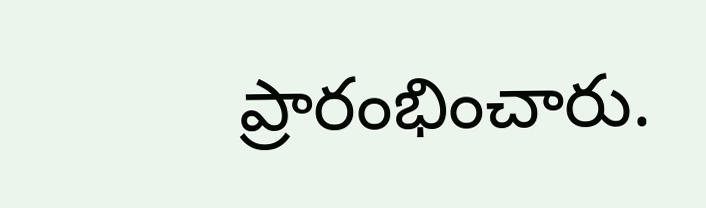ప్రారంభించారు.